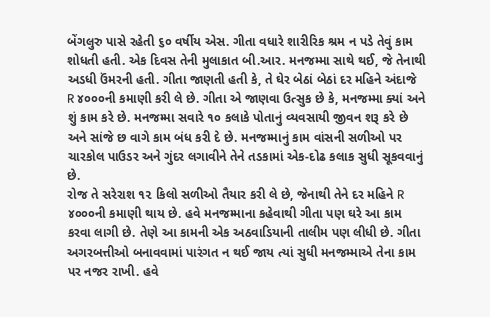બેંગલુરુ પાસે રહેતી ૬૦ વર્ષીય એસ. ગીતા વધારે શારીરિક શ્રમ ન પડે તેવું કામ શોધતી હતી. એક દિવસ તેની મુલાકાત બી.આર. મનજમ્મા સાથે થઈ, જે તેનાથી અડધી ઉંમરની હતી. ગીતા જાણતી હતી કે, તે ઘેર બેઠાં બેઠાં દર મહિને અંદાજે R ૪૦૦૦ની કમાણી કરી લે છે. ગીતા એ જાણવા ઉત્સુક છે કે, મનજમ્મા ક્યાં અને શું કામ કરે છે. મનજમ્મા સવારે ૧૦ કલાકે પોતાનું વ્યવસાયી જીવન શરૂ કરે છે અને સાંજે છ વાગે કામ બંધ કરી દે છે. મનજમ્માનું કામ વાંસની સળીઓ પર ચારકોલ પાઉડર અને ગુંદર લગાવીને તેને તડકામાં એક-દોઢ કલાક સુધી સૂકવવાનું છે.
રોજ તે સરેરાશ ૧૨ કિલો સળીઓ તૈયાર કરી લે છે, જેનાથી તેને દર મહિને R ૪૦૦૦ની કમાણી થાય છે. હવે મનજમ્માના કહેવાથી ગીતા પણ ઘરે આ કામ કરવા લાગી છે. તેણે આ કામની એક અઠવાડિયાની તાલીમ પણ લીધી છે. ગીતા અગરબત્તીઓ બનાવવામાં પારંગત ન થઈ જાય ત્યાં સુધી મનજમ્માએ તેના કામ પર નજર રાખી. હવે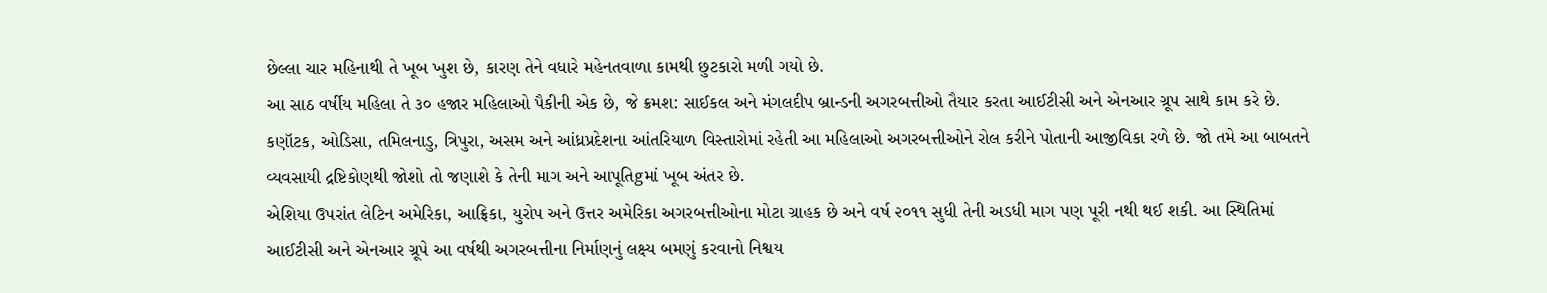છેલ્લા ચાર મહિનાથી તે ખૂબ ખુશ છે, કારણ તેને વધારે મહેનતવાળા કામથી છુટકારો મળી ગયો છે.
આ સાઠ વર્ષીય મહિલા તે ૩૦ હજાર મહિલાઓ પૈકીની એક છે, જે ક્રમશ: સાઈકલ અને મંગલદીપ બ્રાન્ડની અગરબત્તીઓ તૈયાર કરતા આઈટીસી અને એનઆર ગ્રૂપ સાથે કામ કરે છે. કણૉટક, ઓડિસા, તમિલનાડુ, ત્રિપુરા, અસમ અને આંધ્રપ્રદેશના આંતરિયાળ વિસ્તારોમાં રહેતી આ મહિલાઓ અગરબત્તીઓને રોલ કરીને પોતાની આજીવિકા રળે છે. જો તમે આ બાબતને વ્યવસાયી દ્રષ્ટિકોણથી જોશો તો જણાશે કે તેની માગ અને આપૂતિgમાં ખૂબ અંતર છે.
એશિયા ઉપરાંત લેટિન અમેરિકા, આફ્રિકા, યુરોપ અને ઉત્તર અમેરિકા અગરબત્તીઓના મોટા ગ્રાહક છે અને વર્ષ ૨૦૧૧ સુધી તેની અડધી માગ પણ પૂરી નથી થઈ શકી. આ સ્થિતિમાં આઈટીસી અને એનઆર ગ્રૂપે આ વર્ષથી અગરબત્તીના નિર્માણનું લક્ષ્ય બમણું કરવાનો નિશ્વય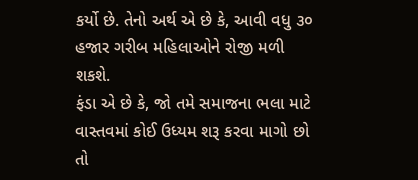કર્યો છે. તેનો અર્થ એ છે કે, આવી વધુ ૩૦ હજાર ગરીબ મહિલાઓને રોજી મળી શકશે.
ફંડા એ છે કે, જો તમે સમાજના ભલા માટે વાસ્તવમાં કોઈ ઉધ્યમ શરૂ કરવા માગો છો તો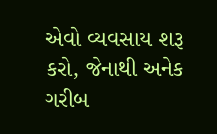એવો વ્યવસાય શરૂ કરો, જેનાથી અનેક ગરીબ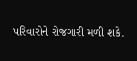પરિવારોને રોજગારી મળી શકે.